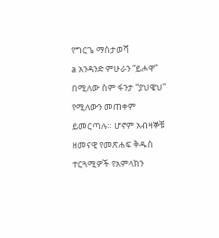የግርጌ ማስታወሻ
a አንዳንድ ምሁራን “ይሖዋ” በሚለው ስም ፋንታ “ያህዌህ” የሚለውን መጠቀም ይመርጣሉ። ሆኖም አብዛኞቹ ዘመናዊ የመጽሐፍ ቅዱስ ተርጓሚዎች የአምላክን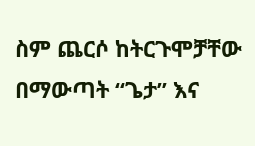ስም ጨርሶ ከትርጉሞቻቸው በማውጣት “ጌታ” እና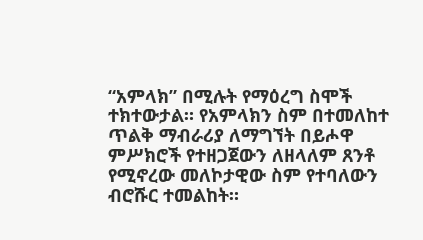“አምላክ” በሚሉት የማዕረግ ስሞች ተክተውታል። የአምላክን ስም በተመለከተ ጥልቅ ማብራሪያ ለማግኘት በይሖዋ ምሥክሮች የተዘጋጀውን ለዘላለም ጸንቶ የሚኖረው መለኮታዊው ስም የተባለውን ብሮሹር ተመልከት።